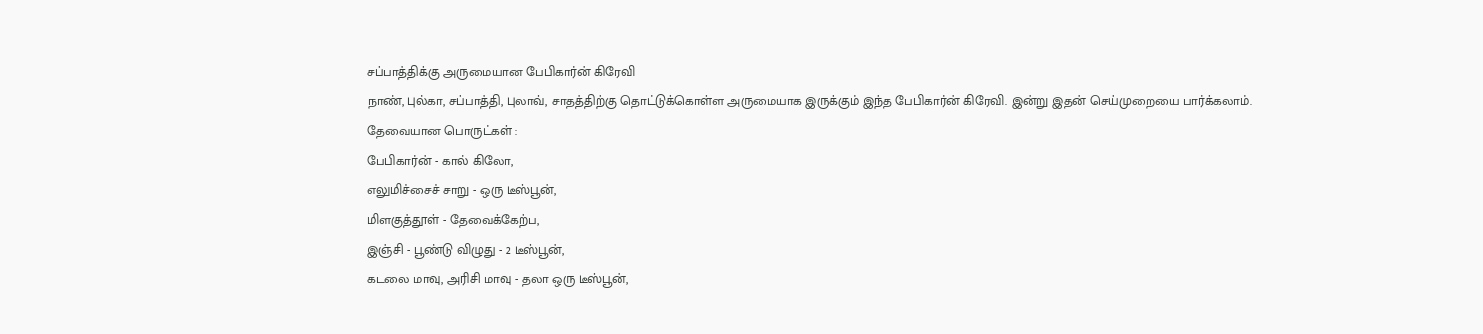சப்பாத்திக்கு அருமையான பேபிகார்ன் கிரேவி
நாண், புல்கா, சப்பாத்தி, புலாவ், சாதத்திற்கு தொட்டுக்கொள்ள அருமையாக இருக்கும் இந்த பேபிகார்ன் கிரேவி. இன்று இதன் செய்முறையை பார்க்கலாம்.
தேவையான பொருட்கள் :
பேபிகார்ன் - கால் கிலோ,
எலுமிச்சைச் சாறு - ஒரு டீஸ்பூன்,
மிளகுத்தூள் - தேவைக்கேற்ப,
இஞ்சி - பூண்டு விழுது - 2 டீஸ்பூன்,
கடலை மாவு, அரிசி மாவு - தலா ஒரு டீஸ்பூன்,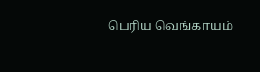பெரிய வெங்காயம்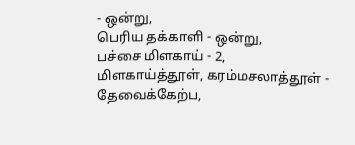- ஒன்று,
பெரிய தக்காளி - ஒன்று,
பச்சை மிளகாய் - 2,
மிளகாய்த்தூள், கரம்மசலாத்தூள் - தேவைக்கேற்ப,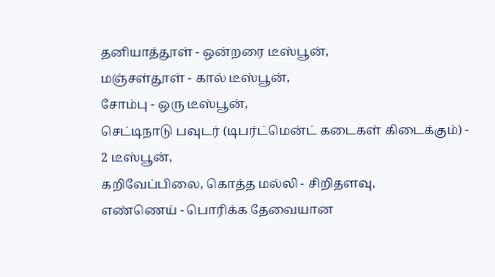தனியாத்தூள் - ஒன்றரை டீஸ்பூன்,
மஞ்சள்தூள் - கால் டீஸ்பூன்,
சோம்பு - ஒரு டீஸ்பூன்,
செட்டிநாடு பவுடர் (டிபர்ட்மென்ட் கடைகள் கிடைக்கும்) - 2 டீஸ்பூன்,
கறிவேப்பிலை, கொத்த மல்லி - சிறிதளவு,
எண்ணெய் - பொரிக்க தேவையான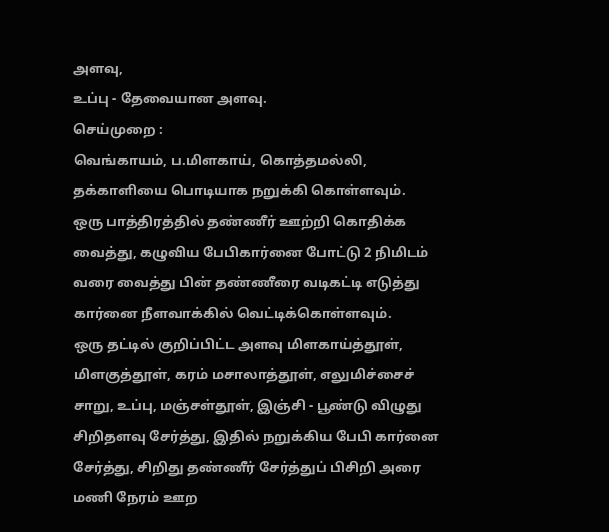அளவு,
உப்பு - தேவையான அளவு.
செய்முறை :
வெங்காயம், ப.மிளகாய், கொத்தமல்லி, தக்காளியை பொடியாக நறுக்கி கொள்ளவும்.
ஒரு பாத்திரத்தில் தண்ணீர் ஊற்றி கொதிக்க வைத்து, கழுவிய பேபிகார்னை போட்டு 2 நிமிடம் வரை வைத்து பின் தண்ணீரை வடிகட்டி எடுத்து கார்னை நீளவாக்கில் வெட்டிக்கொள்ளவும்.
ஒரு தட்டில் குறிப்பிட்ட அளவு மிளகாய்த்தூள், மிளகுத்தூள், கரம் மசாலாத்தூள், எலுமிச்சைச் சாறு, உப்பு, மஞ்சள்தூள், இஞ்சி - பூண்டு விழுது சிறிதளவு சேர்த்து, இதில் நறுக்கிய பேபி கார்னை சேர்த்து, சிறிது தண்ணீர் சேர்த்துப் பிசிறி அரை மணி நேரம் ஊற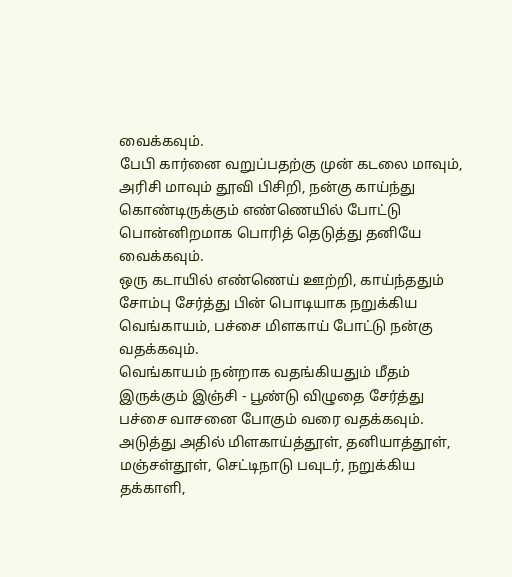வைக்கவும்.
பேபி கார்னை வறுப்பதற்கு முன் கடலை மாவும், அரிசி மாவும் தூவி பிசிறி, நன்கு காய்ந்து கொண்டிருக்கும் எண்ணெயில் போட்டு பொன்னிறமாக பொரித் தெடுத்து தனியே வைக்கவும்.
ஒரு கடாயில் எண்ணெய் ஊற்றி, காய்ந்ததும் சோம்பு சேர்த்து பின் பொடியாக நறுக்கிய வெங்காயம், பச்சை மிளகாய் போட்டு நன்கு வதக்கவும்.
வெங்காயம் நன்றாக வதங்கியதும் மீதம் இருக்கும் இஞ்சி - பூண்டு விழுதை சேர்த்து பச்சை வாசனை போகும் வரை வதக்கவும்.
அடுத்து அதில் மிளகாய்த்தூள், தனியாத்தூள், மஞ்சள்தூள், செட்டிநாடு பவுடர், நறுக்கிய தக்காளி,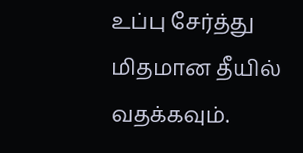உப்பு சேர்த்து மிதமான தீயில் வதக்கவும்.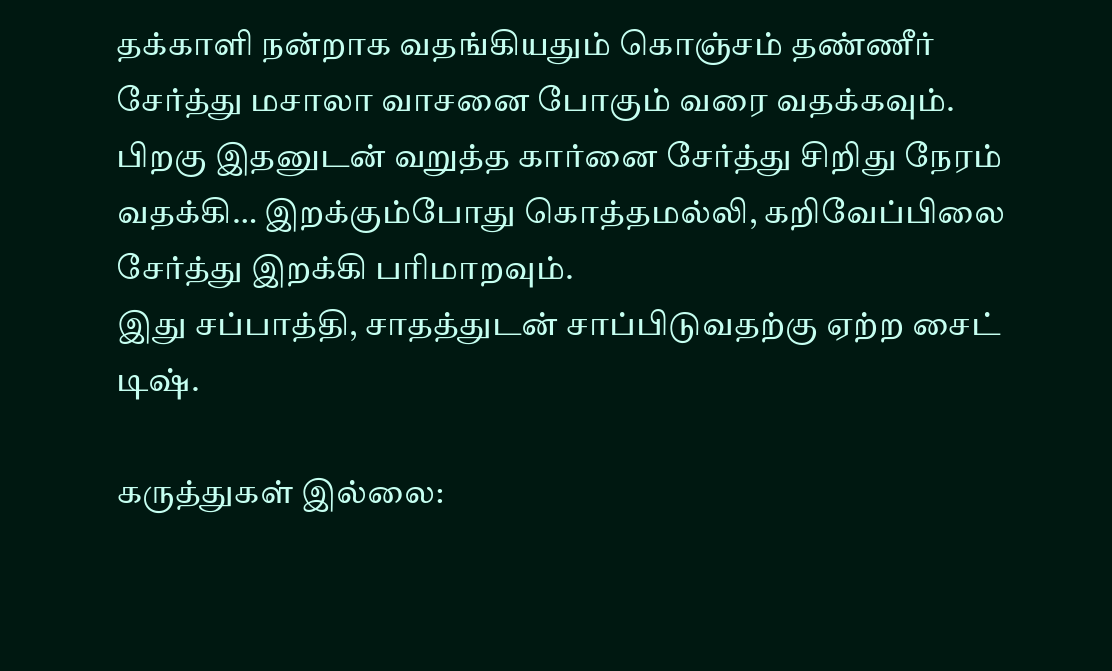தக்காளி நன்றாக வதங்கியதும் கொஞ்சம் தண்ணீர் சேர்த்து மசாலா வாசனை போகும் வரை வதக்கவும்.
பிறகு இதனுடன் வறுத்த கார்னை சேர்த்து சிறிது நேரம் வதக்கி… இறக்கும்போது கொத்தமல்லி, கறிவேப்பிலை சேர்த்து இறக்கி பரிமாறவும்.
இது சப்பாத்தி, சாதத்துடன் சாப்பிடுவதற்கு ஏற்ற சைட் டிஷ்.

கருத்துகள் இல்லை: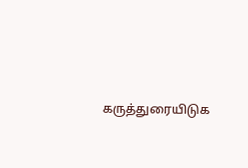கருத்துரையிடுக